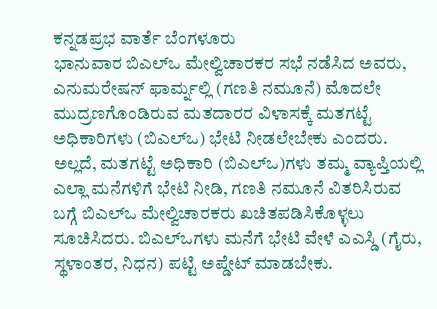ಕನ್ನಡಪ್ರಭ ವಾರ್ತೆ ಬೆಂಗಳೂರು
ಭಾನುವಾರ ಬಿಎಲ್ಒ ಮೇಲ್ವಿಚಾರಕರ ಸಭೆ ನಡೆಸಿದ ಅವರು, ಎನುಮರೇಷನ್ ಫಾರ್ಮ್ನಲ್ಲಿ (ಗಣತಿ ನಮೂನೆ) ಮೊದಲೇ ಮುದ್ರಣಗೊಂಡಿರುವ ಮತದಾರರ ವಿಳಾಸಕ್ಕೆ ಮತಗಟ್ಟೆ ಅಧಿಕಾರಿಗಳು (ಬಿಎಲ್ಒ) ಭೇಟಿ ನೀಡಲೇಬೇಕು ಎಂದರು.
ಅಲ್ಲದೆ, ಮತಗಟ್ಟೆ ಅಧಿಕಾರಿ (ಬಿಎಲ್ಒ)ಗಳು ತಮ್ಮ ವ್ಯಾಪ್ತಿಯಲ್ಲಿ ಎಲ್ಲಾ ಮನೆಗಳಿಗೆ ಭೇಟಿ ನೀಡಿ, ಗಣತಿ ನಮೂನೆ ವಿತರಿಸಿರುವ ಬಗ್ಗೆ ಬಿಎಲ್ಒ ಮೇಲ್ವಿಚಾರಕರು ಖಚಿತಪಡಿಸಿಕೊಳ್ಳಲು ಸೂಚಿಸಿದರು. ಬಿಎಲ್ಒಗಳು ಮನೆಗೆ ಭೇಟಿ ವೇಳೆ ಎಎಸ್ಡಿ (ಗೈರು, ಸ್ಥಳಾಂತರ, ನಿಧನ) ಪಟ್ಟಿ ಅಪ್ಡೇಟ್ ಮಾಡಬೇಕು.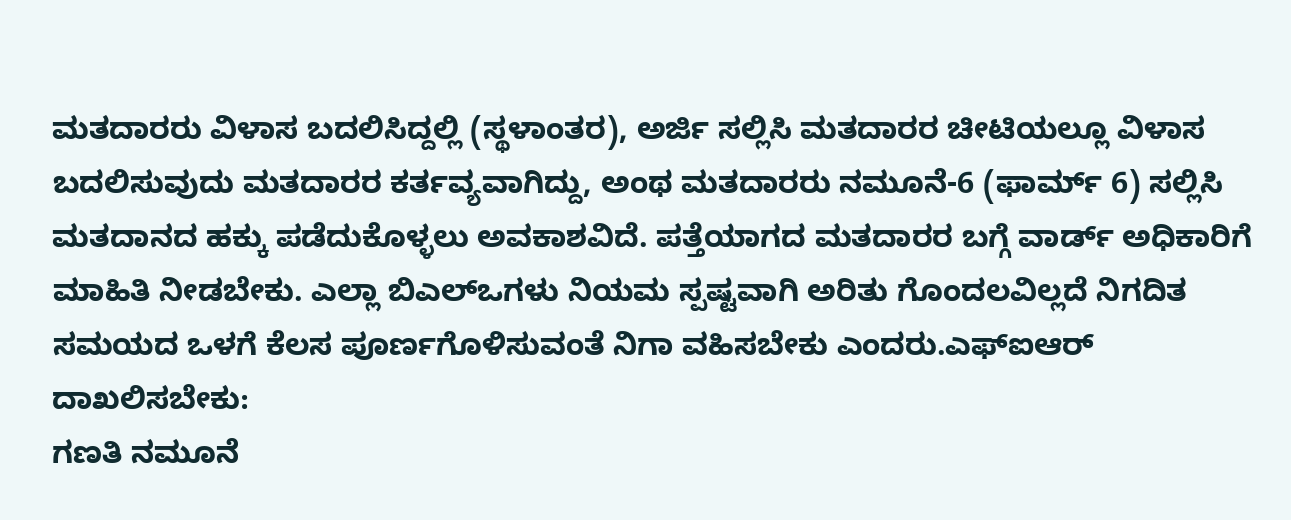ಮತದಾರರು ವಿಳಾಸ ಬದಲಿಸಿದ್ದಲ್ಲಿ (ಸ್ಥಳಾಂತರ), ಅರ್ಜಿ ಸಲ್ಲಿಸಿ ಮತದಾರರ ಚೀಟಿಯಲ್ಲೂ ವಿಳಾಸ ಬದಲಿಸುವುದು ಮತದಾರರ ಕರ್ತವ್ಯವಾಗಿದ್ದು, ಅಂಥ ಮತದಾರರು ನಮೂನೆ-6 (ಫಾರ್ಮ್ 6) ಸಲ್ಲಿಸಿ ಮತದಾನದ ಹಕ್ಕು ಪಡೆದುಕೊಳ್ಳಲು ಅವಕಾಶವಿದೆ. ಪತ್ತೆಯಾಗದ ಮತದಾರರ ಬಗ್ಗೆ ವಾರ್ಡ್ ಅಧಿಕಾರಿಗೆ ಮಾಹಿತಿ ನೀಡಬೇಕು. ಎಲ್ಲಾ ಬಿಎಲ್ಒಗಳು ನಿಯಮ ಸ್ಪಷ್ಟವಾಗಿ ಅರಿತು ಗೊಂದಲವಿಲ್ಲದೆ ನಿಗದಿತ ಸಮಯದ ಒಳಗೆ ಕೆಲಸ ಪೂರ್ಣಗೊಳಿಸುವಂತೆ ನಿಗಾ ವಹಿಸಬೇಕು ಎಂದರು.ಎಫ್ಐಆರ್ ದಾಖಲಿಸಬೇಕು:
ಗಣತಿ ನಮೂನೆ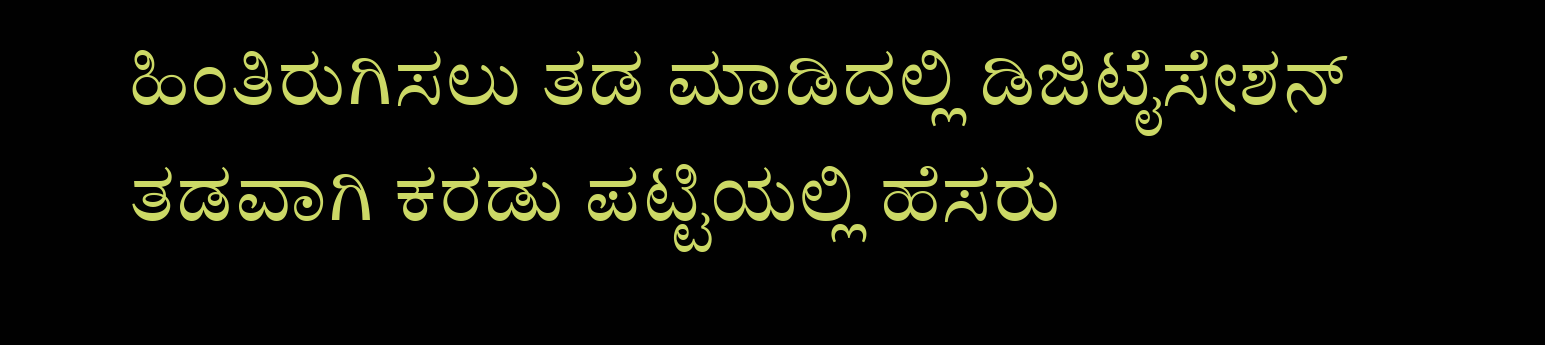ಹಿಂತಿರುಗಿಸಲು ತಡ ಮಾಡಿದಲ್ಲಿ ಡಿಜಿಟೈಸೇಶನ್ ತಡವಾಗಿ ಕರಡು ಪಟ್ಟಿಯಲ್ಲಿ ಹೆಸರು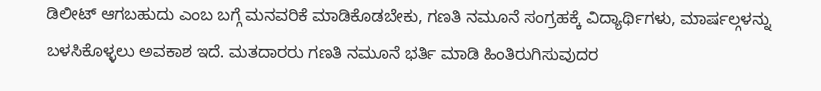ಡಿಲೀಟ್ ಆಗಬಹುದು ಎಂಬ ಬಗ್ಗೆ ಮನವರಿಕೆ ಮಾಡಿಕೊಡಬೇಕು, ಗಣತಿ ನಮೂನೆ ಸಂಗ್ರಹಕ್ಕೆ ವಿದ್ಯಾರ್ಥಿಗಳು, ಮಾರ್ಷಲ್ಗಳನ್ನು ಬಳಸಿಕೊಳ್ಳಲು ಅವಕಾಶ ಇದೆ. ಮತದಾರರು ಗಣತಿ ನಮೂನೆ ಭರ್ತಿ ಮಾಡಿ ಹಿಂತಿರುಗಿಸುವುದರ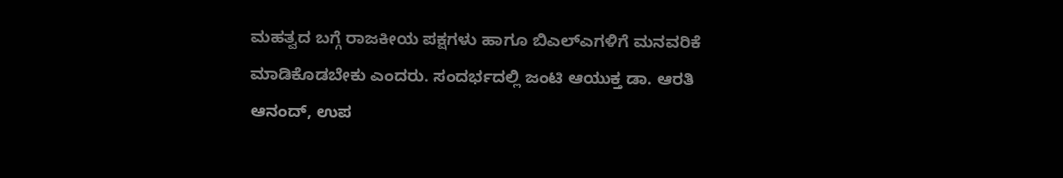ಮಹತ್ವದ ಬಗ್ಗೆ ರಾಜಕೀಯ ಪಕ್ಷಗಳು ಹಾಗೂ ಬಿಎಲ್ಎಗಳಿಗೆ ಮನವರಿಕೆ ಮಾಡಿಕೊಡಬೇಕು ಎಂದರು. ಸಂದರ್ಭದಲ್ಲಿ ಜಂಟಿ ಆಯುಕ್ತ ಡಾ. ಆರತಿ ಆನಂದ್, ಉಪ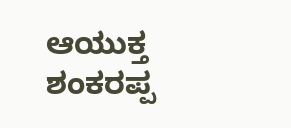ಆಯುಕ್ತ ಶಂಕರಪ್ಪ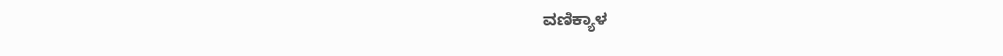ವಣಿಕ್ಯಾಳ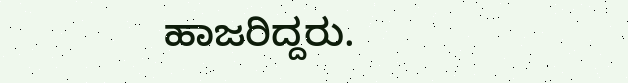ಹಾಜರಿದ್ದರು.